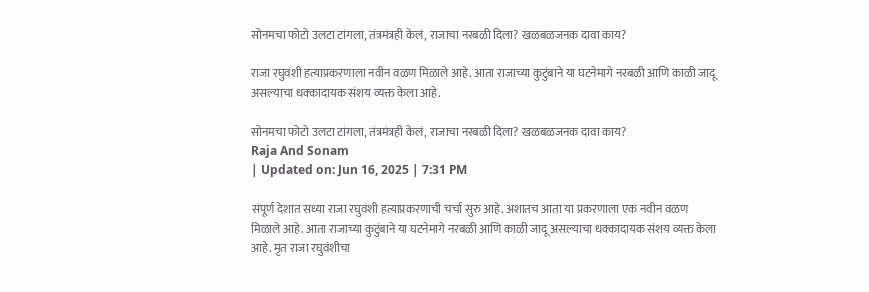सोनमचा फोटो उलटा टांगला, तंत्रमंत्रही केलं, राजाचा नरबळी दिला? खळबळजनक दावा काय?

राजा रघुवंशी हत्याप्रकरणाला नवीन वळण मिळाले आहे. आता राजाच्या कुटुंबाने या घटनेमागे नरबळी आणि काळी जादू असल्याचा धक्कादायक संशय व्यक्त केला आहे.

सोनमचा फोटो उलटा टांगला, तंत्रमंत्रही केलं, राजाचा नरबळी दिला? खळबळजनक दावा काय?
Raja And Sonam
| Updated on: Jun 16, 2025 | 7:31 PM

संपूर्ण देशात सध्या राजा रघुवंशी हत्याप्रकरणाची चर्चा सुरु आहे. अशातच आता या प्रकरणाला एक नवीन वळण मिळाले आहे. आता राजाच्या कुटुंबाने या घटनेमागे नरबळी आणि काळी जादू असल्याचा धक्कादायक संशय व्यक्त केला आहे. मृत राजा रघुवंशीचा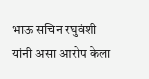भाऊ सचिन रघुवंशी यांनी असा आरोप केला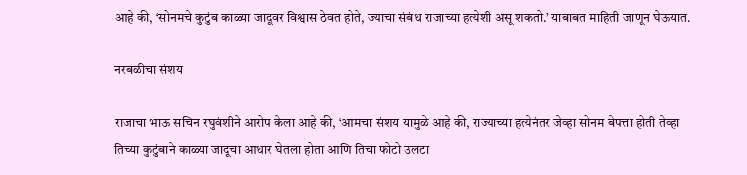आहे की, ‘सोनमचे कुटुंब काळ्या जादूवर विश्वास ठेवत होते, ज्याचा संबंध राजाच्या हत्येशी असू शकतो.’ याबाबत माहिती जाणून घेऊयात.

नरबळीचा संशय

राजाचा भाऊ सचिन रघुवंशीने आरोप केला आहे की, ‘आमचा संशय यामुळे आहे की, राज्याच्या हत्येनंतर जेव्हा सोनम बेपत्ता होती तेव्हा तिच्या कुटुंबाने काळ्या जादूचा आधार घेतला होता आणि तिचा फोटो उलटा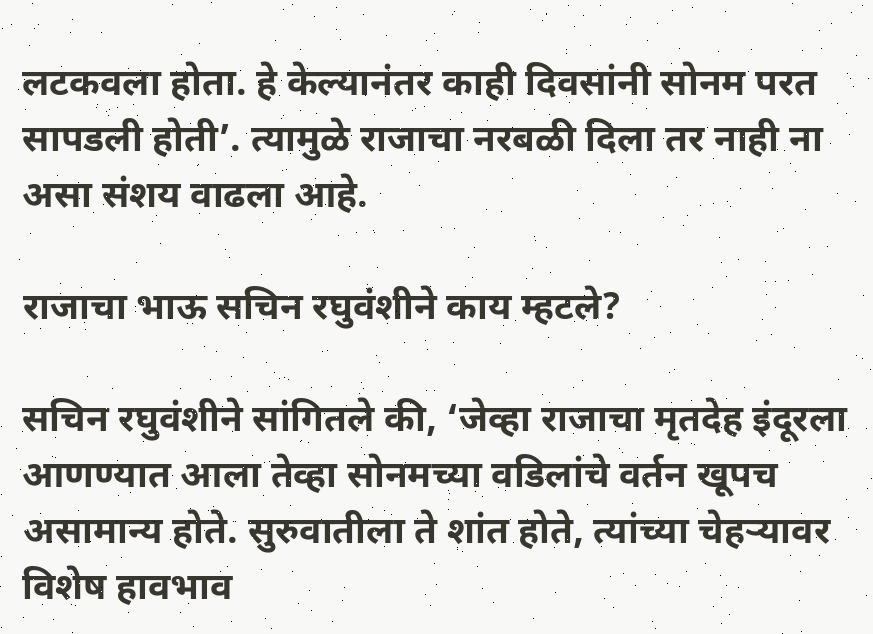लटकवला होता. हे केल्यानंतर काही दिवसांनी सोनम परत सापडली होती’. त्यामुळे राजाचा नरबळी दिला तर नाही ना असा संशय वाढला आहे.

राजाचा भाऊ सचिन रघुवंशीने काय म्हटले?

सचिन रघुवंशीने सांगितले की, ‘जेव्हा राजाचा मृतदेह इंदूरला आणण्यात आला तेव्हा सोनमच्या वडिलांचे वर्तन खूपच असामान्य होते. सुरुवातीला ते शांत होते, त्यांच्या चेहऱ्यावर विशेष हावभाव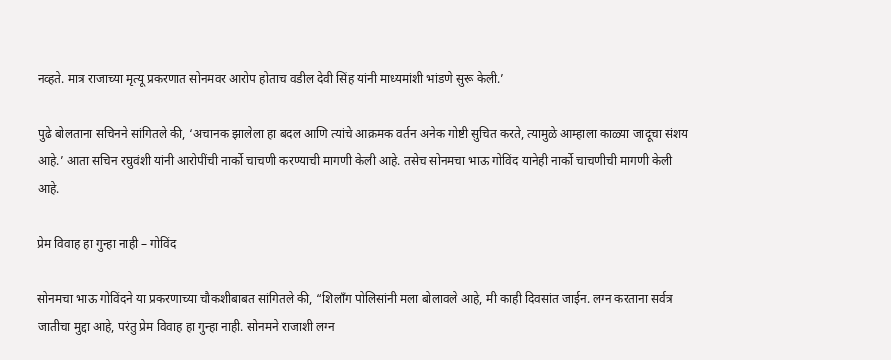नव्हते. मात्र राजाच्या मृत्यू प्रकरणात सोनमवर आरोप होताच वडील देवी सिंह यांनी माध्यमांशी भांडणे सुरू केली.’

पुढे बोलताना सचिनने सांगितले की, ‘अचानक झालेला हा बदल आणि त्यांचे आक्रमक वर्तन अनेक गोष्टी सुचित करते, त्यामुळे आम्हाला काळ्या जादूचा संशय आहे.’ आता सचिन रघुवंशी यांनी आरोपींची नार्को चाचणी करण्याची मागणी केली आहे. तसेच सोनमचा भाऊ गोविंद यानेही नार्को चाचणीची मागणी केली आहे.

प्रेम विवाह हा गुन्हा नाही – गोविंद

सोनमचा भाऊ गोविंदने या प्रकरणाच्या चौकशीबाबत सांगितले की, “शिलाँग पोलिसांनी मला बोलावले आहे, मी काही दिवसांत जाईन. लग्न करताना सर्वत्र जातीचा मुद्दा आहे, परंतु प्रेम विवाह हा गुन्हा नाही. सोनमने राजाशी लग्न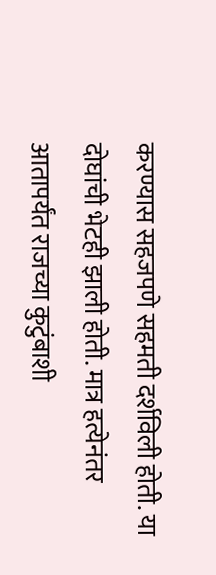करण्यास सहजपणे सहमती दर्शविली होती. या दोघांची भेटही झाली होती. मात्र हत्येनंतर आतापर्यंत राजच्या कुटुंबाशी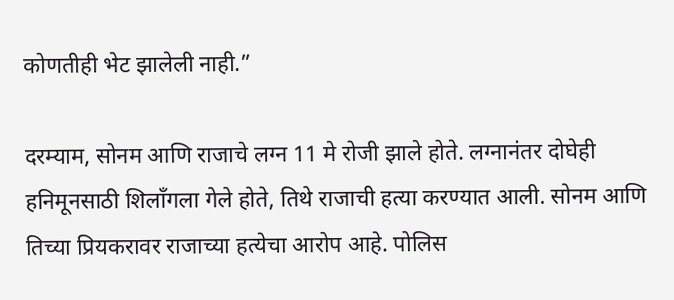कोणतीही भेट झालेली नाही.”

दरम्याम, सोनम आणि राजाचे लग्न 11 मे रोजी झाले होते. लग्नानंतर दोघेही हनिमूनसाठी शिलाँगला गेले होते, तिथे राजाची हत्या करण्यात आली. सोनम आणि तिच्या प्रियकरावर राजाच्या हत्येचा आरोप आहे. पोलिस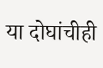या दोघांचीही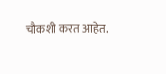चौकशी करत आहेत.